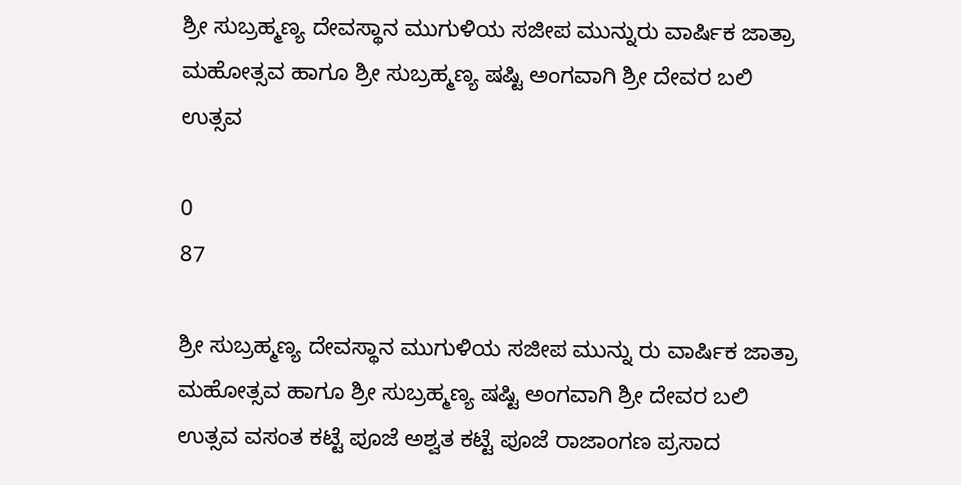ಶ್ರೀ ಸುಬ್ರಹ್ಮಣ್ಯ ದೇವಸ್ಥಾನ ಮುಗುಳಿಯ ಸಜೀಪ ಮುನ್ನುರು ವಾರ್ಷಿಕ ಜಾತ್ರಾ ಮಹೋತ್ಸವ ಹಾಗೂ ಶ್ರೀ ಸುಬ್ರಹ್ಮಣ್ಯ ಷಷ್ಟಿ ಅಂಗವಾಗಿ ಶ್ರೀ ದೇವರ ಬಲಿ ಉತ್ಸವ

0
87

ಶ್ರೀ ಸುಬ್ರಹ್ಮಣ್ಯ ದೇವಸ್ಥಾನ ಮುಗುಳಿಯ ಸಜೀಪ ಮುನ್ನು ರು ವಾರ್ಷಿಕ ಜಾತ್ರಾ ಮಹೋತ್ಸವ ಹಾಗೂ ಶ್ರೀ ಸುಬ್ರಹ್ಮಣ್ಯ ಷಷ್ಟಿ ಅಂಗವಾಗಿ ಶ್ರೀ ದೇವರ ಬಲಿ ಉತ್ಸವ ವಸಂತ ಕಟ್ಟೆ ಪೂಜೆ ಅಶ್ವತ ಕಟ್ಟೆ ಪೂಜೆ ರಾಜಾಂಗಣ ಪ್ರಸಾದ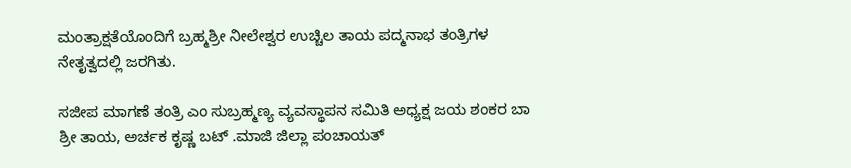ಮಂತ್ರಾಕ್ಷತೆಯೊಂದಿಗೆ ಬ್ರಹ್ಮಶ್ರೀ ನೀಲೇಶ್ವರ ಉಚ್ಚಿಲ ತಾಯ ಪದ್ಮನಾಭ ತಂತ್ರಿಗಳ ನೇತೃತ್ವದಲ್ಲಿ ಜರಗಿತು.

ಸಜೀಪ ಮಾಗಣೆ ತಂತ್ರಿ ಎಂ ಸುಬ್ರಹ್ಮಣ್ಯ ವ್ಯವಸ್ಥಾಪನ ಸಮಿತಿ ಅಧ್ಯಕ್ಷ ಜಯ ಶಂಕರ ಬಾ ಶ್ರೀ ತಾಯ, ಅರ್ಚಕ ಕೃಷ್ಣ ಬಟ್ .ಮಾಜಿ ಜಿಲ್ಲಾ ಪಂಚಾಯತ್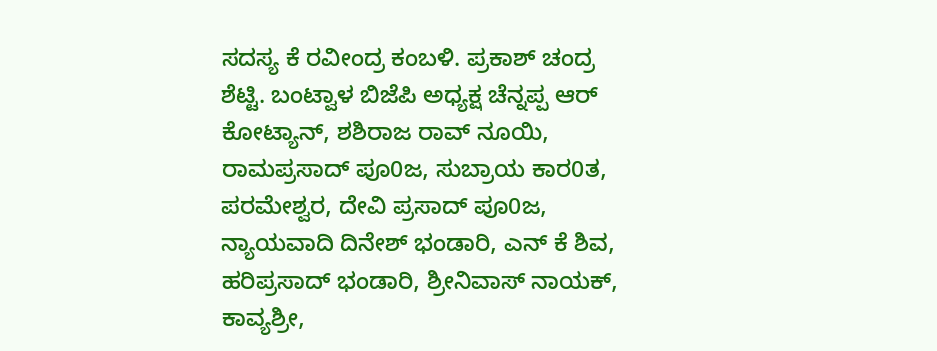ಸದಸ್ಯ ಕೆ ರವೀಂದ್ರ ಕಂಬಳಿ. ಪ್ರಕಾಶ್ ಚಂದ್ರ ಶೆಟ್ಟಿ. ಬಂಟ್ವಾಳ ಬಿಜೆಪಿ ಅಧ್ಯಕ್ಷ ಚೆನ್ನಪ್ಪ ಆರ್ ಕೋಟ್ಯಾನ್, ಶಶಿರಾಜ ರಾವ್ ನೂಯಿ, ರಾಮಪ್ರಸಾದ್ ಪೂ0ಜ, ಸುಬ್ರಾಯ ಕಾರ0ತ, ಪರಮೇಶ್ವರ, ದೇವಿ ಪ್ರಸಾದ್ ಪೂ0ಜ, ನ್ಯಾಯವಾದಿ ದಿನೇಶ್ ಭಂಡಾರಿ, ಎನ್ ಕೆ ಶಿವ, ಹರಿಪ್ರಸಾದ್ ಭಂಡಾರಿ, ಶ್ರೀನಿವಾಸ್ ನಾಯಕ್, ಕಾವ್ಯಶ್ರೀ,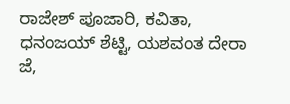ರಾಜೇಶ್ ಪೂಜಾರಿ, ಕವಿತಾ, ಧನಂಜಯ್ ಶೆಟ್ಟಿ, ಯಶವಂತ ದೇರಾ ಜೆ,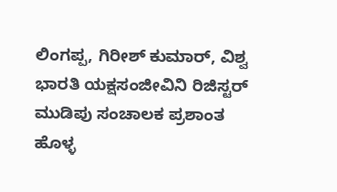ಲಿಂಗಪ್ಪ, ಗಿರೀಶ್ ಕುಮಾರ್, ವಿಶ್ವ ಭಾರತಿ ಯಕ್ಷಸಂಜೀವಿನಿ ರಿಜಿಸ್ಟರ್ ಮುಡಿಪು ಸಂಚಾಲಕ ಪ್ರಶಾಂತ ಹೊಳ್ಳ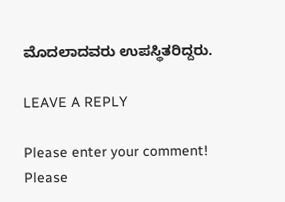ಮೊದಲಾದವರು ಉಪಸ್ಥಿತರಿದ್ದರು.

LEAVE A REPLY

Please enter your comment!
Please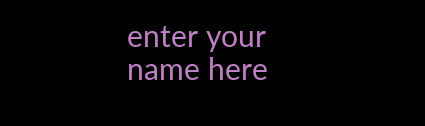enter your name here